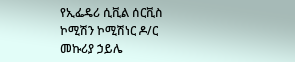የኢፌዴሪ ሲቪል ሰርቪስ ኮሚሽን ኮሚሽነር ዶ/ር መኩሪያ ኃይሌ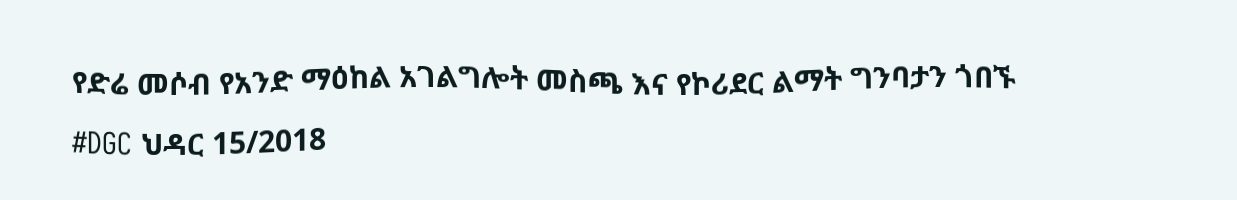የድሬ መሶብ የአንድ ማዕከል አገልግሎት መስጫ እና የኮሪደር ልማት ግንባታን ጎበኙ
#DGC ህዳር 15/2018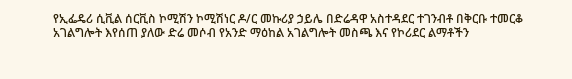የኢፌዴሪ ሲቪል ሰርቪስ ኮሚሽን ኮሚሽነር ዶ/ር መኩሪያ ኃይሌ በድሬዳዋ አስተዳደር ተገንብቶ በቅርቡ ተመርቆ አገልግሎት እየሰጠ ያለው ድሬ መሶብ የአንድ ማዕከል አገልግሎት መስጫ እና የኮሪደር ልማቶችን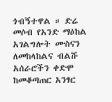ጎብኝተዋል ። ድሬ መሶብ የአንድ ማዕከል አገልግሎት ሙስናን ለመከላከልና ብልሹ አሰራሮችን ቀድሞ ከመቆጣጠር አንፃር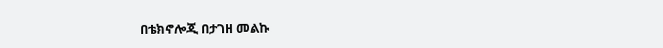በቴክኖሎጂ በታገዘ መልኩ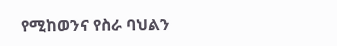የሚከወንና የስራ ባህልን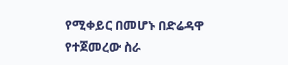የሚቀይር በመሆኑ በድሬዳዋ የተጀመረው ስራ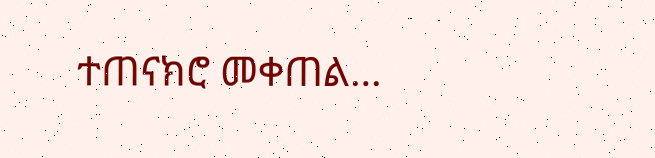ተጠናክሮ መቀጠል…